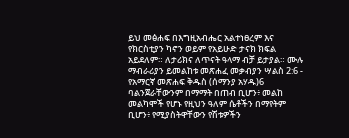ይህ መፅሐፍ በእግዚአብሔር አልተነፀረም እና የክርስቲያን ካኖን ወይም የአይሁድ ታናክ ክፍል አይደለም። ለታሪክና ለጥናት ዓላማ ብቻ ይታያል። ሙሉ ማብራሪያን ይመልከቱ መጽሐፈ መቃብያን ሣልስ 2:6 - የአማርኛ መጽሐፍ ቅዱስ (ሰማንያ አሃዱ)6 ባልንጀራቸውንም በማማት በጠብ ቢሆን፥ መልከ መልካሞች የሆኑ የዚህን ዓለም ሴቶችን በማየትም ቢሆን፥ የሚያስትዋቸውን የሽቱዎችን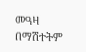መዓዛ በማሽተትም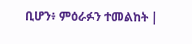ቢሆን፥ ምዕራፉን ተመልከት |